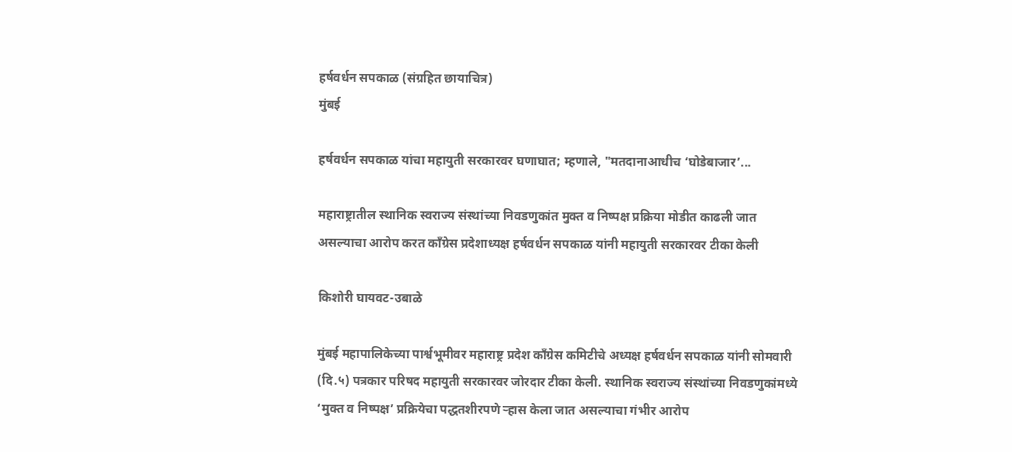हर्षवर्धन सपकाळ (संग्रहित छायाचित्र)
मुंबई

हर्षवर्धन सपकाळ यांचा महायुती सरकारवर घणाघात; म्हणाले, "मतदानाआधीच ‘घोडेबाजार’...

महाराष्ट्रातील स्थानिक स्वराज्य संस्थांच्या निवडणुकांत मुक्त व निष्पक्ष प्रक्रिया मोडीत काढली जात असल्याचा आरोप करत काँग्रेस प्रदेशाध्यक्ष हर्षवर्धन सपकाळ यांनी महायुती सरकारवर टीका केली

किशोरी घायवट-उबाळे

मुंबई महापालिकेच्या पार्श्वभूमीवर महाराष्ट्र प्रदेश काँग्रेस कमिटीचे अध्यक्ष हर्षवर्धन सपकाळ यांनी सोमवारी (दि.५) पत्रकार परिषद महायुती सरकारवर जोरदार टीका केली. स्थानिक स्वराज्य संस्थांच्या निवडणुकांमध्ये ‘मुक्त व निष्पक्ष’ प्रक्रियेचा पद्धतशीरपणे ऱ्हास केला जात असल्याचा गंभीर आरोप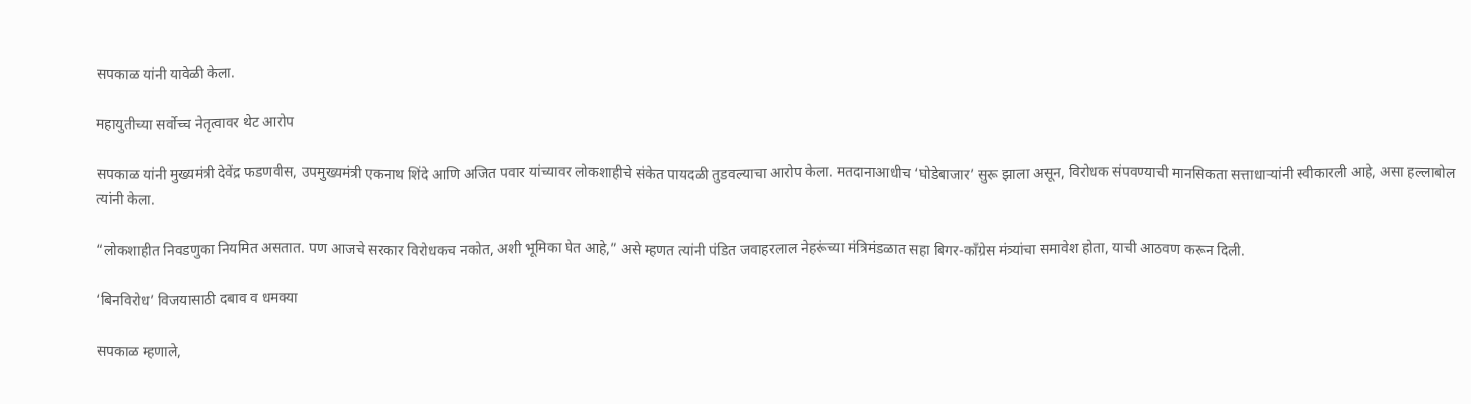सपकाळ यांनी यावेळी केला.

महायुतीच्या सर्वोच्च नेतृत्वावर थेट आरोप

सपकाळ यांनी मुख्यमंत्री देवेंद्र फडणवीस, उपमुख्यमंत्री एकनाथ शिंदे आणि अजित पवार यांच्यावर लोकशाहीचे संकेत पायदळी तुडवल्याचा आरोप केला. मतदानाआधीच ‘घोडेबाजार’ सुरू झाला असून, विरोधक संपवण्याची मानसिकता सत्ताधाऱ्यांनी स्वीकारली आहे, असा हल्लाबोल त्यांनी केला.

“लोकशाहीत निवडणुका नियमित असतात. पण आजचे सरकार विरोधकच नकोत, अशी भूमिका घेत आहे,” असे म्हणत त्यांनी पंडित जवाहरलाल नेहरूंच्या मंत्रिमंडळात सहा बिगर-काँग्रेस मंत्र्यांचा समावेश होता, याची आठवण करून दिली.

‘बिनविरोध’ विजयासाठी दबाव व धमक्या

सपकाळ म्हणाले,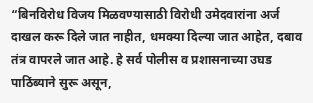“बिनविरोध विजय मिळवण्यासाठी विरोधी उमेदवारांना अर्ज दाखल करू दिले जात नाहीत, धमक्या दिल्या जात आहेत, दबाव तंत्र वापरले जात आहे. हे सर्व पोलीस व प्रशासनाच्या उघड पाठिंब्याने सुरू असून,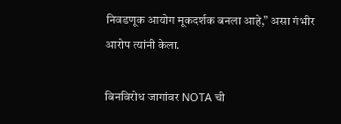निवडणूक आयोग मूकदर्शक बनला आहे,” असा गंभीर आरोप त्यांनी केला.

बिनविरोध जागांवर NOTA ची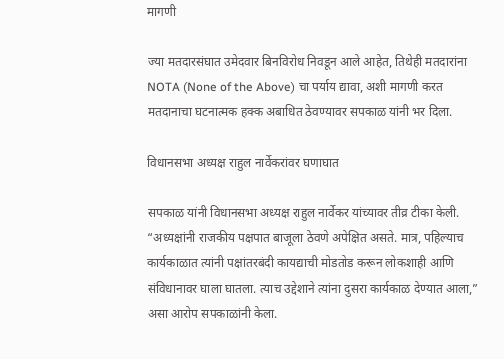मागणी

ज्या मतदारसंघात उमेदवार बिनविरोध निवडून आले आहेत, तिथेही मतदारांना NOTA (None of the Above) चा पर्याय द्यावा, अशी मागणी करत मतदानाचा घटनात्मक हक्क अबाधित ठेवण्यावर सपकाळ यांनी भर दिला.

विधानसभा अध्यक्ष राहुल नार्वेकरांवर घणाघात

सपकाळ यांनी विधानसभा अध्यक्ष राहुल नार्वेकर यांच्यावर तीव्र टीका केली. “अध्यक्षांनी राजकीय पक्षपात बाजूला ठेवणे अपेक्षित असते. मात्र, पहिल्याच कार्यकाळात त्यांनी पक्षांतरबंदी कायद्याची मोडतोड करून लोकशाही आणि संविधानावर घाला घातला. त्याच उद्देशाने त्यांना दुसरा कार्यकाळ देण्यात आला,” असा आरोप सपकाळांनी केला.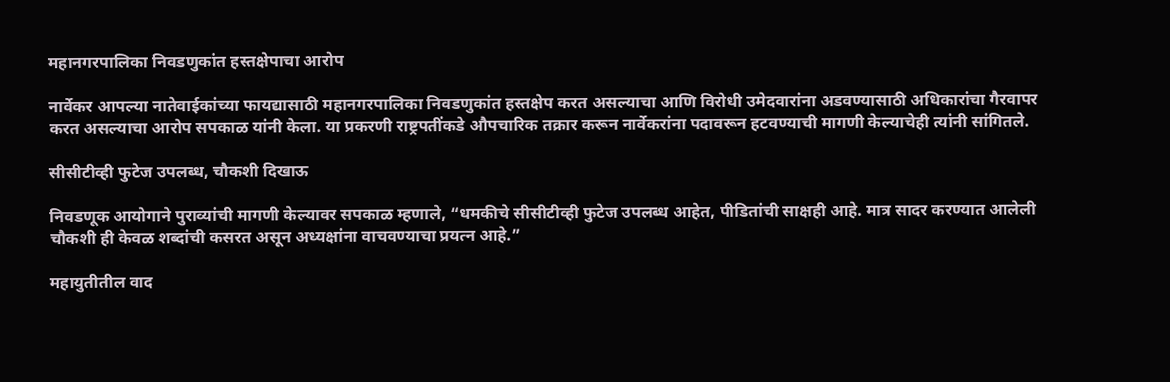महानगरपालिका निवडणुकांत हस्तक्षेपाचा आरोप

नार्वेकर आपल्या नातेवाईकांच्या फायद्यासाठी महानगरपालिका निवडणुकांत हस्तक्षेप करत असल्याचा आणि विरोधी उमेदवारांना अडवण्यासाठी अधिकारांचा गैरवापर करत असल्याचा आरोप सपकाळ यांनी केला. या प्रकरणी राष्ट्रपतींकडे औपचारिक तक्रार करून नार्वेकरांना पदावरून हटवण्याची मागणी केल्याचेही त्यांनी सांगितले.

सीसीटीव्ही फुटेज उपलब्ध, चौकशी दिखाऊ

निवडणूक आयोगाने पुराव्यांची मागणी केल्यावर सपकाळ म्हणाले, “धमकीचे सीसीटीव्ही फुटेज उपलब्ध आहेत, पीडितांची साक्षही आहे. मात्र सादर करण्यात आलेली चौकशी ही केवळ शब्दांची कसरत असून अध्यक्षांना वाचवण्याचा प्रयत्न आहे.”

महायुतीतील वाद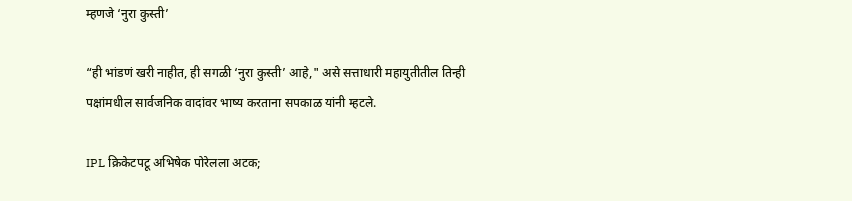म्हणजे ‘नुरा कुस्ती’

“ही भांडणं खरी नाहीत, ही सगळी ‘नुरा कुस्ती’ आहे," असे सत्ताधारी महायुतीतील तिन्ही पक्षांमधील सार्वजनिक वादांवर भाष्य करताना सपकाळ यांनी म्हटले.

IPL क्रिकेटपटू अभिषेक पोरेलला अटक;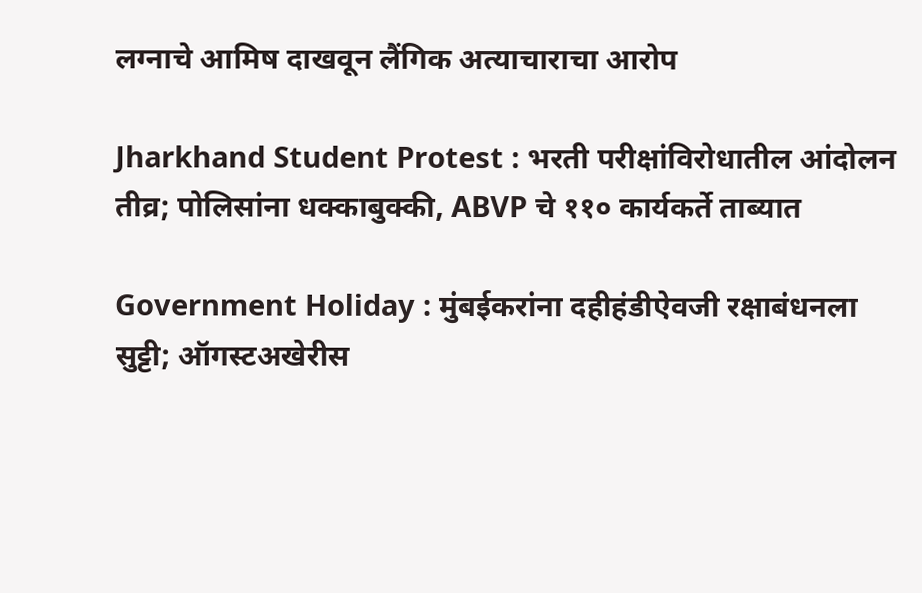लग्नाचे आमिष दाखवून लैंगिक अत्याचाराचा आरोप

Jharkhand Student Protest : भरती परीक्षांविरोधातील आंदोलन तीव्र; पोलिसांना धक्काबुक्की, ABVP चे ११० कार्यकर्ते ताब्यात

Government Holiday : मुंबईकरांना दहीहंडीऐवजी रक्षाबंधनला सुट्टी; ऑगस्टअखेरीस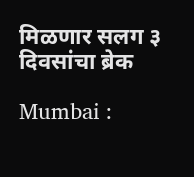मिळणार सलग ३ दिवसांचा ब्रेक

Mumbai :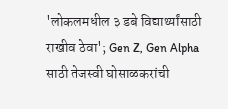'लोकलमधील ३ डबे विद्यार्थ्यांसाठी राखीव ठेवा'; Gen Z, Gen Alpha साठी तेजस्वी घोसाळकरांची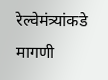रेल्वेमंत्र्यांकडे मागणी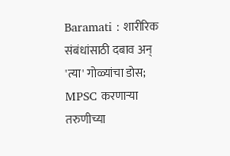Baramati : शारीरिक संबंधांसाठी दबाव अन् 'त्या' गोळ्यांचा डोस; MPSC करणाऱ्या तरुणीच्या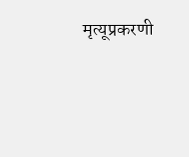मृत्यूप्रकरणी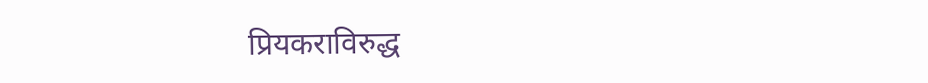प्रियकराविरुद्ध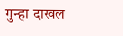गुन्हा दाखल